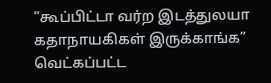”கூப்பிட்டா வர்ற இடத்துலயா கதாநாயகிகள் இருக்காங்க” வெட்கப்பட்ட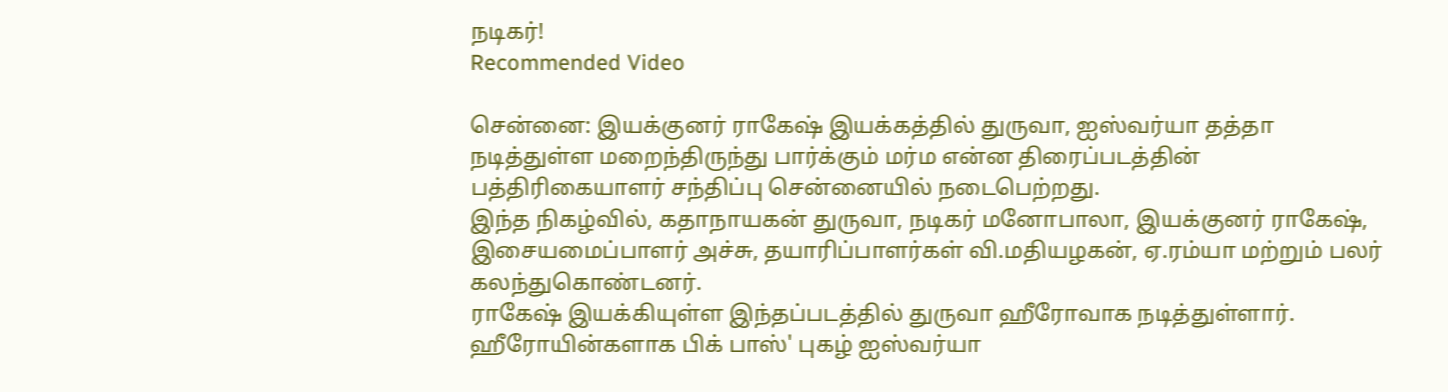நடிகர்!
Recommended Video

சென்னை: இயக்குனர் ராகேஷ் இயக்கத்தில் துருவா, ஐஸ்வர்யா தத்தா நடித்துள்ள மறைந்திருந்து பார்க்கும் மர்ம என்ன திரைப்படத்தின் பத்திரிகையாளர் சந்திப்பு சென்னையில் நடைபெற்றது.
இந்த நிகழ்வில், கதாநாயகன் துருவா, நடிகர் மனோபாலா, இயக்குனர் ராகேஷ், இசையமைப்பாளர் அச்சு, தயாரிப்பாளர்கள் வி.மதியழகன், ஏ.ரம்யா மற்றும் பலர் கலந்துகொண்டனர்.
ராகேஷ் இயக்கியுள்ள இந்தப்படத்தில் துருவா ஹீரோவாக நடித்துள்ளார். ஹீரோயின்களாக பிக் பாஸ்' புகழ் ஐஸ்வர்யா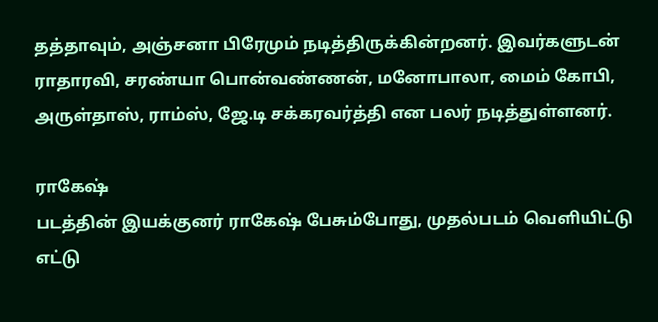தத்தாவும், அஞ்சனா பிரேமும் நடித்திருக்கின்றனர். இவர்களுடன் ராதாரவி, சரண்யா பொன்வண்ணன், மனோபாலா, மைம் கோபி, அருள்தாஸ், ராம்ஸ், ஜே.டி சக்கரவர்த்தி என பலர் நடித்துள்ளனர்.

ராகேஷ்
படத்தின் இயக்குனர் ராகேஷ் பேசும்போது, முதல்படம் வெளியிட்டு எட்டு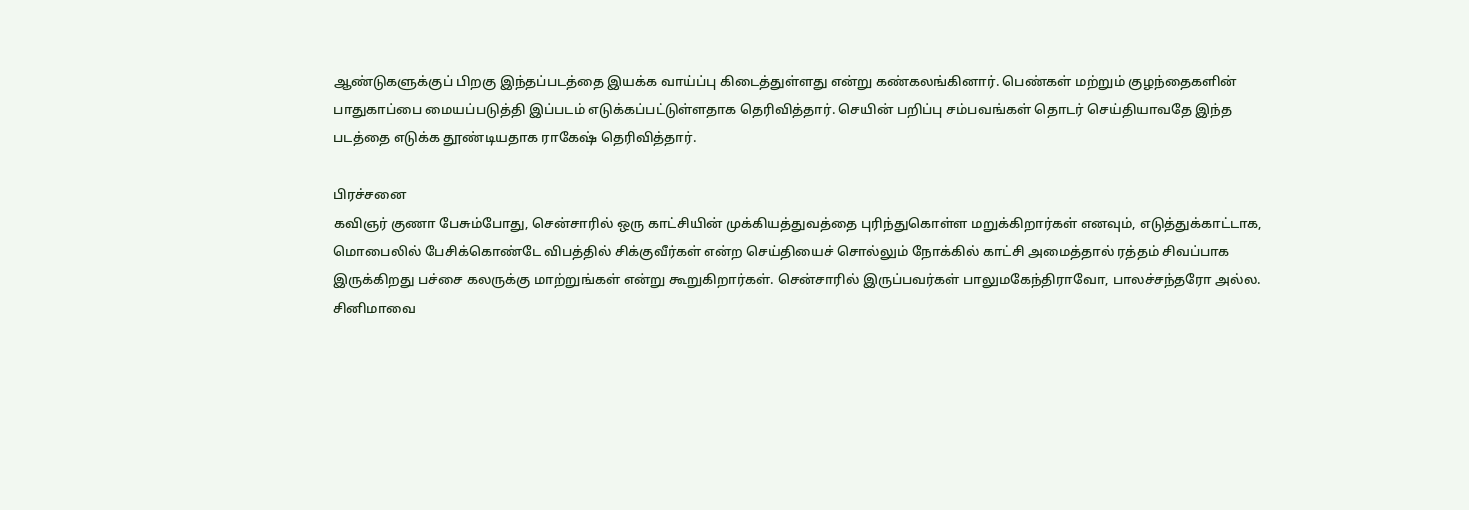ஆண்டுகளுக்குப் பிறகு இந்தப்படத்தை இயக்க வாய்ப்பு கிடைத்துள்ளது என்று கண்கலங்கினார். பெண்கள் மற்றும் குழந்தைகளின் பாதுகாப்பை மையப்படுத்தி இப்படம் எடுக்கப்பட்டுள்ளதாக தெரிவித்தார். செயின் பறிப்பு சம்பவங்கள் தொடர் செய்தியாவதே இந்த படத்தை எடுக்க தூண்டியதாக ராகேஷ் தெரிவித்தார்.

பிரச்சனை
கவிஞர் குணா பேசும்போது, சென்சாரில் ஒரு காட்சியின் முக்கியத்துவத்தை புரிந்துகொள்ள மறுக்கிறார்கள் எனவும், எடுத்துக்காட்டாக, மொபைலில் பேசிக்கொண்டே விபத்தில் சிக்குவீர்கள் என்ற செய்தியைச் சொல்லும் நோக்கில் காட்சி அமைத்தால் ரத்தம் சிவப்பாக இருக்கிறது பச்சை கலருக்கு மாற்றுங்கள் என்று கூறுகிறார்கள். சென்சாரில் இருப்பவர்கள் பாலுமகேந்திராவோ, பாலச்சந்தரோ அல்ல. சினிமாவை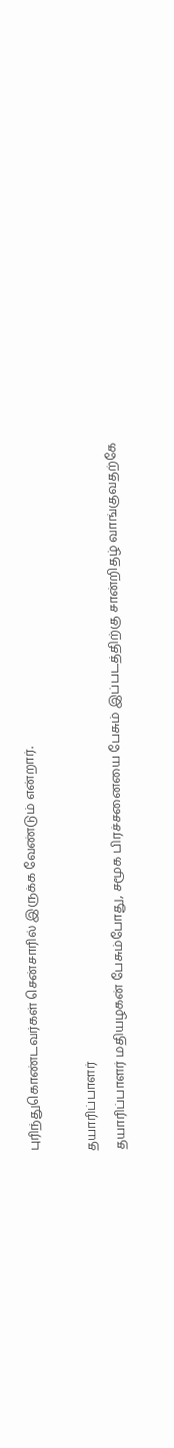புரிந்துகொண்டவர்கள் சென்சாரில் இருக்க வேண்டும் என்றார்.

தயாரிப்பாளர்
தயாரிப்பாளர் மதியழகன் பேசும்போது, சமூக பிரச்சனையை பேசும் இப்படத்திற்கு சான்றிதழ் வாங்குவதற்கே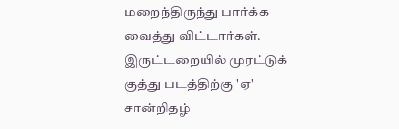மறைந்திருந்து பார்க்க வைத்து விட்டார்கள். இருட்டறையில் முரட்டுக் குத்து படத்திற்கு 'ஏ' சான்றிதழ்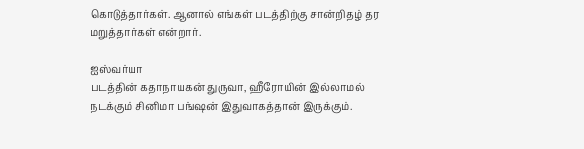கொடுத்தார்கள். ஆனால் எங்கள் படத்திற்கு சான்றிதழ் தர மறுத்தார்கள் என்றார்.

ஐஸ்வர்யா
படத்தின் கதாநாயகன் துருவா, ஹீரோயின் இல்லாமல் நடக்கும் சினிமா பங்ஷன் இதுவாகத்தான் இருக்கும்.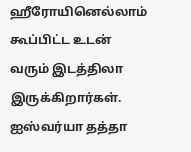ஹீரோயினெல்லாம் கூப்பிட்ட உடன் வரும் இடத்திலா இருக்கிறார்கள். ஐஸ்வர்யா தத்தா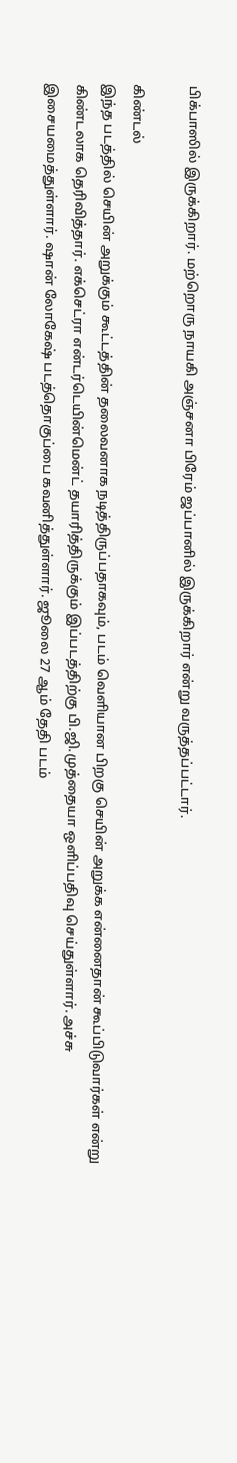பிக்பாஸில் இருக்கிறார். மற்றொரு நாயகி அஞ்சனா பிரேம் ஜப்பானில் இருக்கிறார் என்று வருத்தப்பட்டார்.

கிண்டல்
இந்த படத்தில் செயின் அறுக்கும் கூட்டத்தின் தலைவனாக நடித்திருப்பதாகவும், படம் வெளியான பிறகு செயின் அறுக்க என்னைதான் கூப்பிடுவார்கள் என்று கிண்டலாக தெரிவித்தார். எக்செட்ரா என்டர்டெயின்மென்ட் தயாரித்திருக்கும் இப்படத்திற்கு பி.ஜி.முத்தையா ஒளிப்பதிவு செய்துள்ளார். அச்சு இசையமைத்துள்ளார். ஷான் லோகேஷ் படத்தொகுப்பை கவனித்துள்ளார். ஜூலை 27 ஆம் தேதி படம்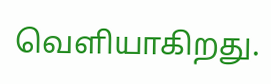வெளியாகிறது.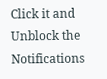Click it and Unblock the Notifications